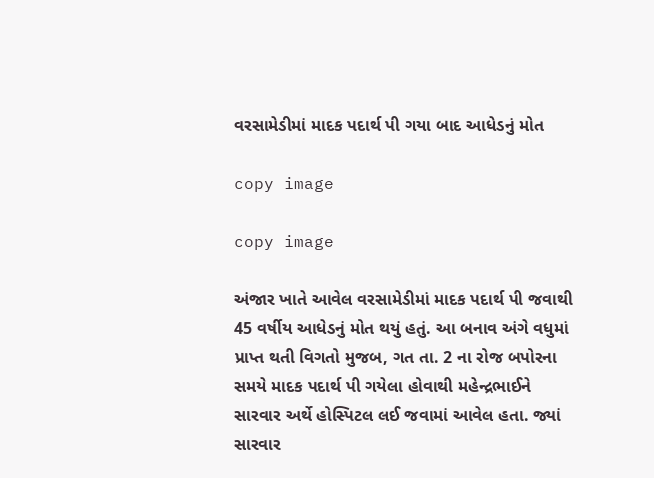વરસામેડીમાં માદક પદાર્થ પી ગયા બાદ આધેડનું મોત

copy image

copy image

અંજાર ખાતે આવેલ વરસામેડીમાં માદક પદાર્થ પી જવાથી 45 વર્ષીય આધેડનું મોત થયું હતું. આ બનાવ અંગે વધુમાં પ્રાપ્ત થતી વિગતો મુજબ, ગત તા. 2 ના રોજ બપોરના સમયે માદક પદાર્થ પી ગયેલા હોવાથી મહેન્દ્રભાઈને સારવાર અર્થે હોસ્પિટલ લઈ જવામાં આવેલ હતા. જ્યાં સારવાર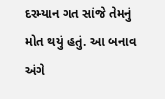દરમ્યાન ગત સાંજે તેમનું મોત થયું હતું. આ બનાવ અંગે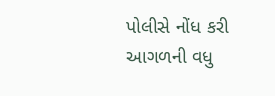પોલીસે નોંધ કરી આગળની વધુ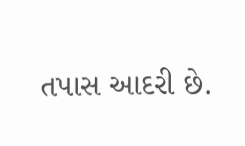તપાસ આદરી છે.